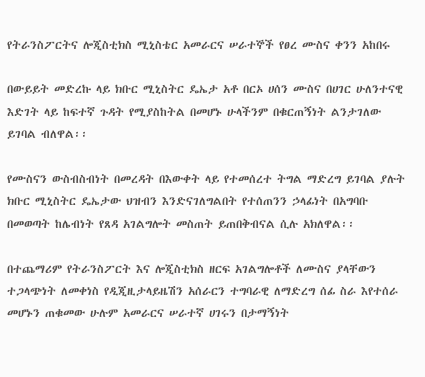የትራንስፖርትና ሎጂስቲክስ ሚኒስቴር አመራርና ሠራተኞች የፀረ ሙስና ቀንን አከበሩ

በውይይት መድረኩ ላይ ክቡር ሚኒስትር ዴኤታ አቶ በርኦ ሀሰን ሙስና በሀገር ሁለንተናዊ እድገት ላይ ከፍተኛ ጉዳት የሚያስከትል በመሆኑ ሁላችንም በቁርጠኝነት ልንታገለው ይገባል ብለዋል፡፡

የሙስናን ውስብስብነት በመረዳት በእውቀት ላይ የተመሰረተ ትግል ማድረግ ይገባል ያሉት ክቡር ሚኒስትር ዴኤታው ህዝብን እንድናገለግልበት የተሰጠንን ኃላፊነት በአግባቡ በመወጣት ከሌብነት የጸዳ አገልግሎት መስጠት ይጠበቅብናል ሲሉ አክለዋል፡፡

በተጨማሪም የትራንስፖርት እና ሎጂስቲክስ ዘርፍ አገልግሎቶች ለሙስና ያላቸውን ተጋላጭነት ለመቀነስ የዲጂዚታላይዜሽን አሰራርን ተግባራዊ ለማድረግ ሰፊ ስራ እየተሰራ መሆኑን ጠቁመው ሁሉም አመራርና ሠራተኛ ሀገሩን በታማኝነት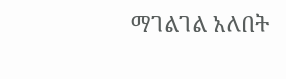ማገልገል አለበት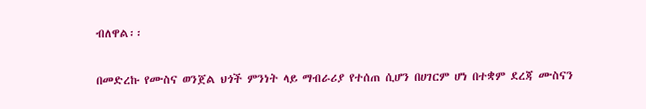ብለዋል፡፡

በመድረኩ የሙስና ወንጀል ህጎች ምንነት ላይ ማብራሪያ የተሰጠ ሲሆን በሀገርም ሆነ በተቋም ደረጃ ሙስናን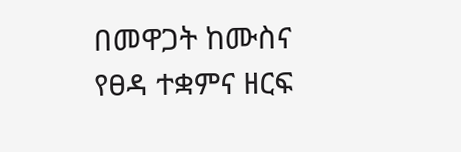በመዋጋት ከሙስና የፀዳ ተቋምና ዘርፍ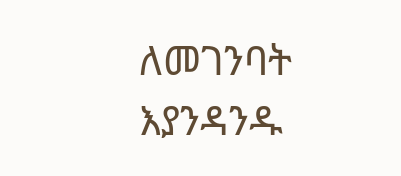ለመገንባት እያንዳንዱ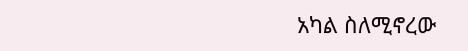አካል ስለሚኖረው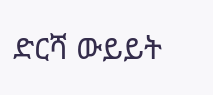ድርሻ ውይይት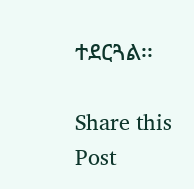ተደርጓል፡፡

Share this Post